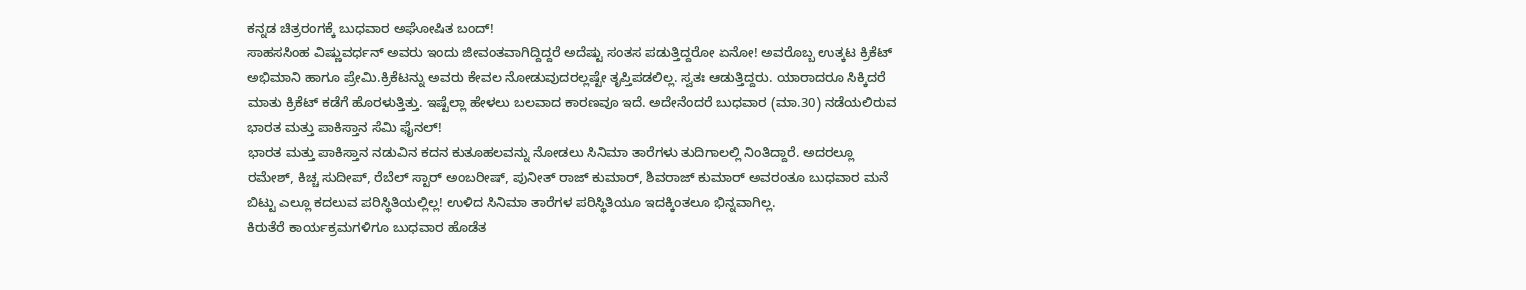ಕನ್ನಡ ಚಿತ್ರರಂಗಕ್ಕೆ ಬುಧವಾರ ಅಘೋಷಿತ ಬಂದ್!
ಸಾಹಸಸಿಂಹ ವಿಷ್ಣುವರ್ಧನ್ ಅವರು ಇಂದು ಜೀವಂತವಾಗಿದ್ದಿದ್ದರೆ ಅದೆಷ್ಟು ಸಂತಸ ಪಡುತ್ತಿದ್ದರೋ ಏನೋ! ಅವರೊಬ್ಬ ಉತ್ಕಟ ಕ್ರಿಕೆಟ್ ಅಭಿಮಾನಿ ಹಾಗೂ ಪ್ರೇಮಿ.ಕ್ರಿಕೆಟನ್ನು ಅವರು ಕೇವಲ ನೋಡುವುದರಲ್ಲಷ್ಟೇ ತೃಪ್ತಿಪಡಲಿಲ್ಲ. ಸ್ವತಃ ಆಡುತ್ತಿದ್ದರು. ಯಾರಾದರೂ ಸಿಕ್ಕಿದರೆ ಮಾತು ಕ್ರಿಕೆಟ್ ಕಡೆಗೆ ಹೊರಳುತ್ತಿತ್ತು. ಇಷ್ಟೆಲ್ಲಾ ಹೇಳಲು ಬಲವಾದ ಕಾರಣವೂ ಇದೆ. ಅದೇನೆಂದರೆ ಬುಧವಾರ (ಮಾ.30) ನಡೆಯಲಿರುವ ಭಾರತ ಮತ್ತು ಪಾಕಿಸ್ತಾನ ಸೆಮಿ ಫೈನಲ್!
ಭಾರತ ಮತ್ತು ಪಾಕಿಸ್ತಾನ ನಡುವಿನ ಕದನ ಕುತೂಹಲವನ್ನು ನೋಡಲು ಸಿನಿಮಾ ತಾರೆಗಳು ತುದಿಗಾಲಲ್ಲಿ ನಿಂತಿದ್ದಾರೆ. ಅದರಲ್ಲೂ ರಮೇಶ್, ಕಿಚ್ಚ ಸುದೀಪ್, ರೆಬೆಲ್ ಸ್ಟಾರ್ ಅಂಬರೀಷ್, ಪುನೀತ್ ರಾಜ್ ಕುಮಾರ್, ಶಿವರಾಜ್ ಕುಮಾರ್ ಅವರಂತೂ ಬುಧವಾರ ಮನೆ ಬಿಟ್ಟು ಎಲ್ಲೂ ಕದಲುವ ಪರಿಸ್ಥಿತಿಯಲ್ಲಿಲ್ಲ! ಉಳಿದ ಸಿನಿಮಾ ತಾರೆಗಳ ಪರಿಸ್ಥಿತಿಯೂ ಇದಕ್ಕಿಂತಲೂ ಭಿನ್ನವಾಗಿಲ್ಲ.
ಕಿರುತೆರೆ ಕಾರ್ಯಕ್ರಮಗಳಿಗೂ ಬುಧವಾರ ಹೊಡೆತ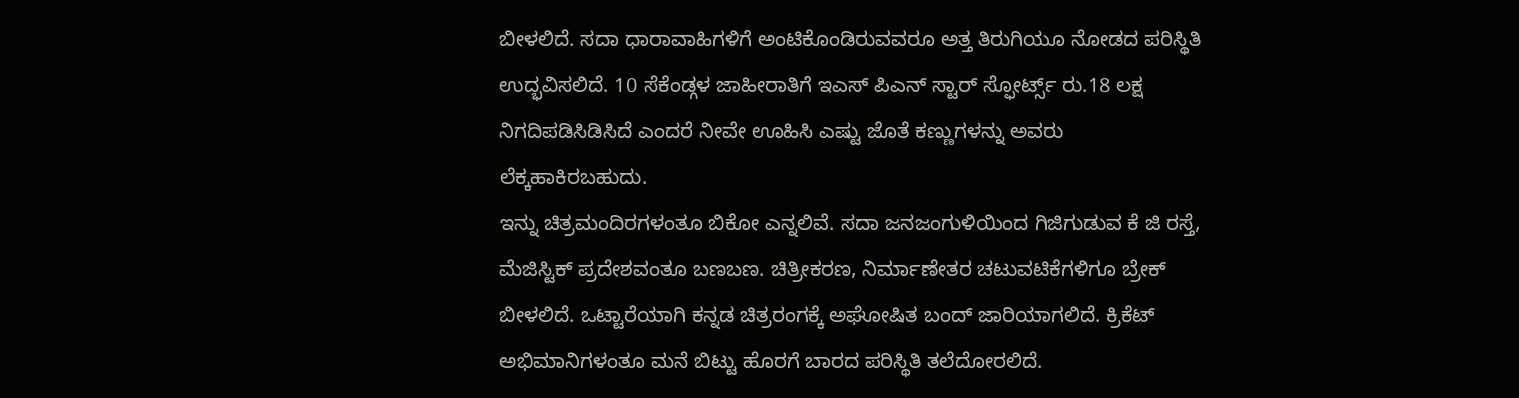ಬೀಳಲಿದೆ. ಸದಾ ಧಾರಾವಾಹಿಗಳಿಗೆ ಅಂಟಿಕೊಂಡಿರುವವರೂ ಅತ್ತ ತಿರುಗಿಯೂ ನೋಡದ ಪರಿಸ್ಥಿತಿ ಉದ್ಭವಿಸಲಿದೆ. 10 ಸೆಕೆಂಡ್ಗಳ ಜಾಹೀರಾತಿಗೆ ಇಎಸ್ ಪಿಎನ್ ಸ್ಟಾರ್ ಸ್ಫೋರ್ಟ್ಸ್ ರು.18 ಲಕ್ಷ ನಿಗದಿಪಡಿಸಿಡಿಸಿದೆ ಎಂದರೆ ನೀವೇ ಊಹಿಸಿ ಎಷ್ಟು ಜೊತೆ ಕಣ್ಣುಗಳನ್ನು ಅವರು ಲೆಕ್ಕಹಾಕಿರಬಹುದು.
ಇನ್ನು ಚಿತ್ರಮಂದಿರಗಳಂತೂ ಬಿಕೋ ಎನ್ನಲಿವೆ. ಸದಾ ಜನಜಂಗುಳಿಯಿಂದ ಗಿಜಿಗುಡುವ ಕೆ ಜಿ ರಸ್ತೆ, ಮೆಜಿಸ್ಟಿಕ್ ಪ್ರದೇಶವಂತೂ ಬಣಬಣ. ಚಿತ್ರೀಕರಣ, ನಿರ್ಮಾಣೇತರ ಚಟುವಟಿಕೆಗಳಿಗೂ ಬ್ರೇಕ್ ಬೀಳಲಿದೆ. ಒಟ್ಟಾರೆಯಾಗಿ ಕನ್ನಡ ಚಿತ್ರರಂಗಕ್ಕೆ ಅಘೋಷಿತ ಬಂದ್ ಜಾರಿಯಾಗಲಿದೆ. ಕ್ರಿಕೆಟ್ ಅಭಿಮಾನಿಗಳಂತೂ ಮನೆ ಬಿಟ್ಟು ಹೊರಗೆ ಬಾರದ ಪರಿಸ್ಥಿತಿ ತಲೆದೋರಲಿದೆ.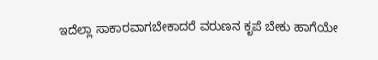ಇದೆಲ್ಲಾ ಸಾಕಾರವಾಗಬೇಕಾದರೆ ವರುಣನ ಕೃಪೆ ಬೇಕು ಹಾಗೆಯೇ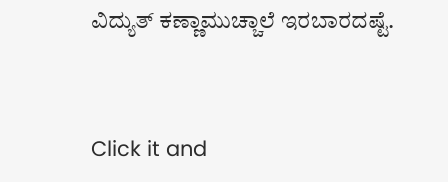ವಿದ್ಯುತ್ ಕಣ್ಣಾಮುಚ್ಚಾಲೆ ಇರಬಾರದಷ್ಟೆ.


Click it and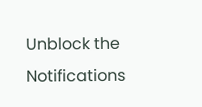Unblock the Notifications